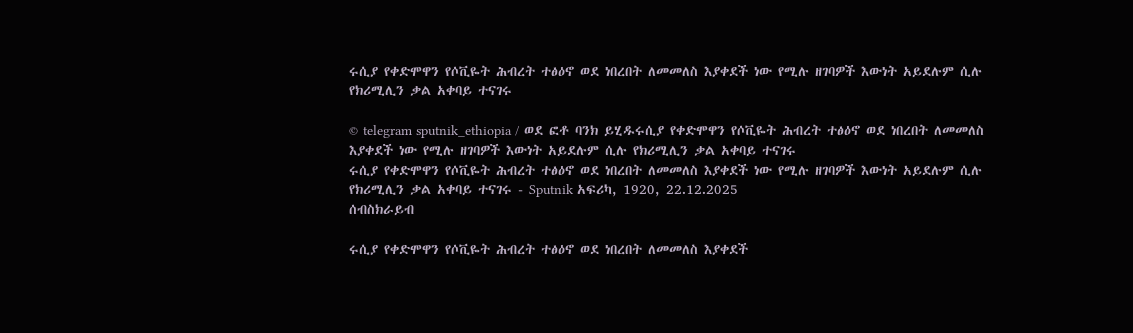ሩሲያ የቀድሞዋን የሶቪዬት ሕብረት ተፅዕኖ ወደ ነበረበት ለመመለስ እያቀደች ነው የሚሉ ዘገባዎች እውነት አይደሉም ሲሉ የክሪሚሊን ቃል አቀባይ ተናገሩ

© telegram sputnik_ethiopia / ወደ ፎቶ ባንክ ይሂዱሩሲያ የቀድሞዋን የሶቪዬት ሕብረት ተፅዕኖ ወደ ነበረበት ለመመለስ እያቀደች ነው የሚሉ ዘገባዎች እውነት አይደሉም ሲሉ የክሪሚሊን ቃል አቀባይ ተናገሩ
ሩሲያ የቀድሞዋን የሶቪዬት ሕብረት ተፅዕኖ ወደ ነበረበት ለመመለስ እያቀደች ነው የሚሉ ዘገባዎች እውነት አይደሉም ሲሉ የክሪሚሊን ቃል አቀባይ ተናገሩ - Sputnik አፍሪካ, 1920, 22.12.2025
ሰብስክራይብ

ሩሲያ የቀድሞዋን የሶቪዬት ሕብረት ተፅዕኖ ወደ ነበረበት ለመመለስ እያቀደች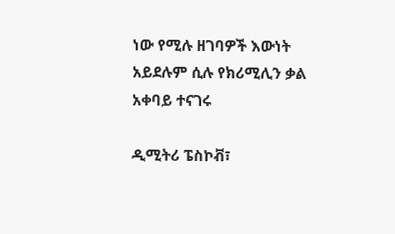ነው የሚሉ ዘገባዎች እውነት አይደሉም ሲሉ የክሪሚሊን ቃል አቀባይ ተናገሩ

ዲሚትሪ ፔስኮቭ፣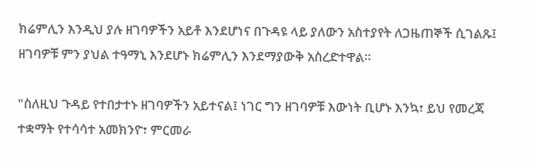ክሬምሊን እንዲህ ያሉ ዘገባዎችን አይቶ እንደሆነና በጉዳዩ ላይ ያለውን አስተያየት ለጋዜጠኞች ሲገልጹ፤ ዘገባዎቹ ምን ያህል ተዓማኒ እንደሆኑ ክሬምሊን እንደማያውቅ አስረድተዋል።

"ስለዚህ ጉዳይ የተበታተኑ ዘገባዎችን አይተናል፤ ነገር ግን ዘገባዎቹ እውነት ቢሆኑ እንኳ፣ ይህ የመረጃ ተቋማት የተሳሳተ አመክንዮ፣ ምርመራ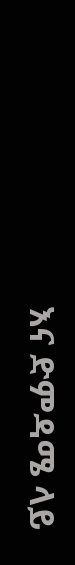እና ድምዳሜ ላይ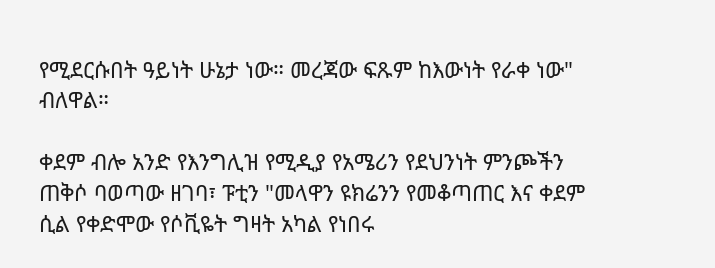የሚደርሱበት ዓይነት ሁኔታ ነው። መረጃው ፍጹም ከእውነት የራቀ ነው" ብለዋል።

ቀደም ብሎ አንድ የእንግሊዝ የሚዲያ የአሜሪን የደህንነት ምንጮችን ጠቅሶ ባወጣው ዘገባ፣ ፑቲን "መላዋን ዩክሬንን የመቆጣጠር እና ቀደም ሲል የቀድሞው የሶቪዬት ግዛት አካል የነበሩ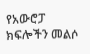የአውሮፓ ክፍሎችን መልሶ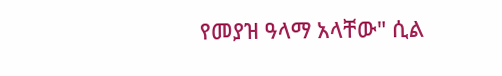የመያዝ ዓላማ አላቸው" ሲል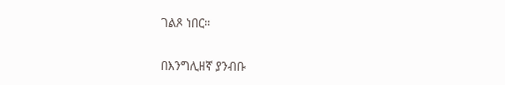ገልጾ ነበር።

በእንግሊዘኛ ያንብቡ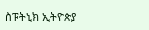ስፑትኒክ ኢትዮጵያ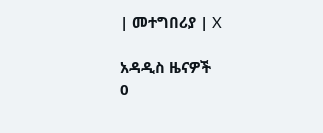| መተግበሪያ | X

አዳዲስ ዜናዎች
0